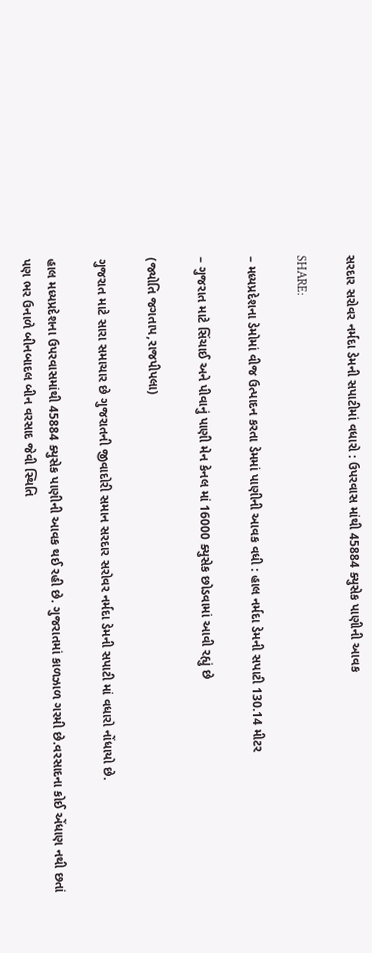સરદાર સરોવર નર્મદા ડેમની સપાટીમાં વધારો : ઉપરવાસ માંથી 45884 ક્યુસેક પાણીની આવક

SHARE:

– મધ્યપ્રદેશના ડેમોમાં વીજ ઉત્પાદન કરતા ડેમમાં પાણીની આવક વધી : હાલ નર્મદા ડેમની સપાટી 130.14 મીટર

– ગુજરાત માટે સિંચાઈ અને પીવાનું પાણી મેન કેનલ માં 16000 ક્યુસેક છોડવામાં આવી રહ્યું છે

(જ્યોતિ જગતાપ,રાજપીપલા)

ગુજરાત માટે સારા સમાચાર છે ગુજરાતની જીવાદોરી સમાન સરદાર સરોવર નર્મદા ડેમની સપાટી માં વધારો નોંધાયો છે.

હાલ મધ્યપ્રદેશના ઉપરવાસમાંથી 45884 ક્યુસેક પાણીની આવક થઈ રહી છે. ગુજરાતમાં કાળઝાળ ગરમી છે.વરસાદના કોઈ એંધાણ નથી છતાં પણ ભર ઉનાળે બીનબાદલ બીન વરસાદ જેવી સ્થિતિ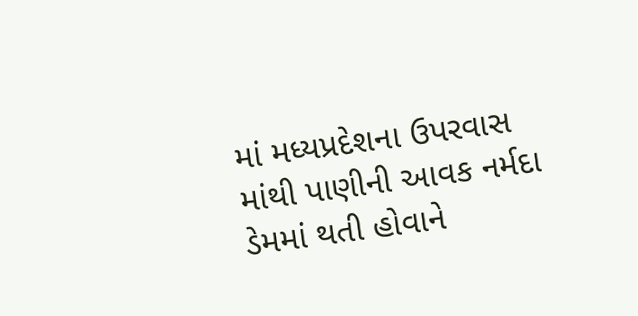માં મધ્યપ્રદેશના ઉપરવાસ માંથી પાણીની આવક નર્મદા ડેમમાં થતી હોવાને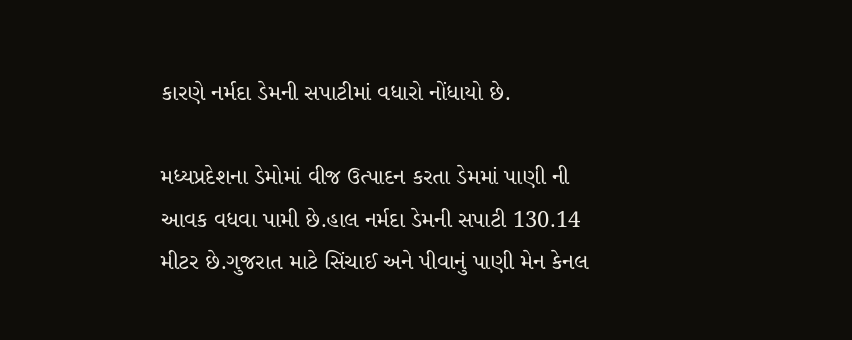કારણે નર્મદા ડેમની સપાટીમાં વધારો નોંધાયો છે.

મધ્યપ્રદેશના ડેમોમાં વીજ ઉત્પાદન કરતા ડેમમાં પાણી ની આવક વધવા પામી છે.હાલ નર્મદા ડેમની સપાટી 130.14 મીટર છે.ગુજરાત માટે સિંચાઈ અને પીવાનું પાણી મેન કેનલ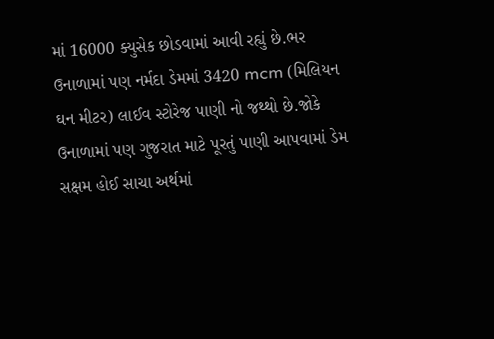માં 16000 ક્યુસેક છોડવામાં આવી રહ્યું છે.ભર ઉનાળામાં પણ નર્મદા ડેમમાં 3420 mcm (મિલિયન ઘન મીટર) લાઈવ સ્ટોરેજ પાણી નો જથ્થો છે.જોકે ઉનાળામાં પણ ગુજરાત માટે પૂરતું પાણી આપવામાં ડેમ સક્ષમ હોઈ સાચા અર્થમાં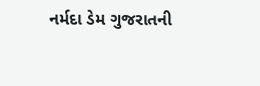નર્મદા ડેમ ગુજરાતની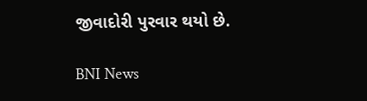જીવાદોરી પુરવાર થયો છે.

BNI News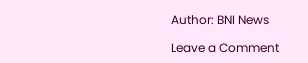Author: BNI News

Leave a Comment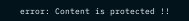error: Content is protected !!